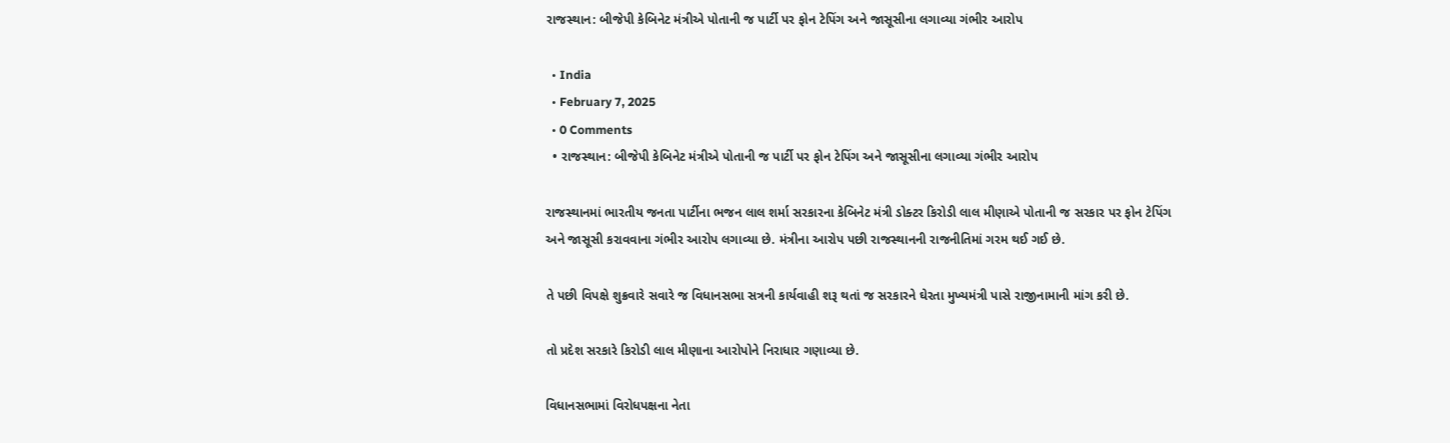રાજસ્થાન: બીજેપી કેબિનેટ મંત્રીએ પોતાની જ પાર્ટી પર ફોન ટેપિંગ અને જાસૂસીના લગાવ્યા ગંભીર આરોપ

  • India
  • February 7, 2025
  • 0 Comments
  • રાજસ્થાન: બીજેપી કેબિનેટ મંત્રીએ પોતાની જ પાર્ટી પર ફોન ટેપિંગ અને જાસૂસીના લગાવ્યા ગંભીર આરોપ

રાજસ્થાનમાં ભારતીય જનતા પાર્ટીના ભજન લાલ શર્મા સરકારના કેબિનેટ મંત્રી ડોક્ટર કિરોડી લાલ મીણાએ પોતાની જ સરકાર પર ફોન ટેપિંગ અને જાસૂસી કરાવવાના ગંભીર આરોપ લગાવ્યા છે. મંત્રીના આરોપ પછી રાજસ્થાનની રાજનીતિમાં ગરમ થઈ ગઈ છે.

તે પછી વિપક્ષે શુક્રવારે સવારે જ વિધાનસભા સત્રની કાર્યવાહી શરૂ થતાં જ સરકારને ઘેરતા મુખ્યમંત્રી પાસે રાજીનામાની માંગ કરી છે.

તો પ્રદેશ સરકારે કિરોડી લાલ મીણાના આરોપોને નિરાધાર ગણાવ્યા છે.

વિધાનસભામાં વિરોધપક્ષના નેતા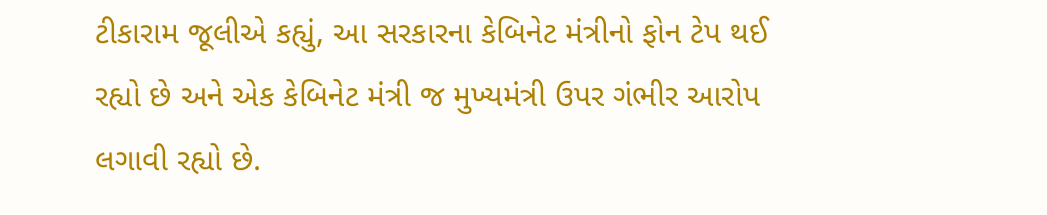ટીકારામ જૂલીએ કહ્યું, આ સરકારના કેબિનેટ મંત્રીનો ફોન ટેપ થઈ રહ્યો છે અને એક કેબિનેટ મંત્રી જ મુખ્યમંત્રી ઉપર ગંભીર આરોપ લગાવી રહ્યો છે.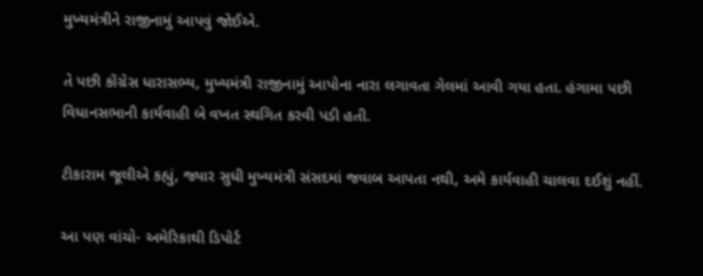મુખ્યમંત્રીને રાજીનામું આપવું જોઈએ.

તે પછી કોંગ્રેસ ધારાસભ્ય, મુખ્યમંત્રી રાજીનામું આપોના નારા લગાવતા ગેલમાં આવી ગયા હતા. હંગામા પછી વિધાનસભાની કાર્યવાહી બે વખત સ્થગિત કરવી પડી હતી.

ટીકારામ જૂલીએ કહ્યું, જ્યાર સુધી મુખ્યમંત્રી સંસદમાં જવાબ આપતા નથી, અમે કાર્યવાહી ચાલવા દઈશું નહીં.

આ પણ વાંચો- અમેરિકાથી ડિપોર્ટ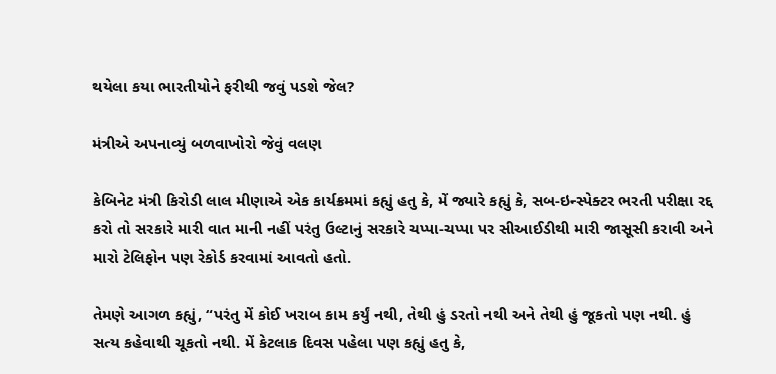થયેલા કયા ભારતીયોને ફરીથી જવું પડશે જેલ?

મંત્રીએ અપનાવ્યું બળવાખોરો જેવું વલણ

કેબિનેટ મંત્રી કિરોડી લાલ મીણાએ એક કાર્યક્રમમાં કહ્યું હતુ કે, મેં જ્યારે કહ્યું કે, સબ-ઇન્સ્પેક્ટર ભરતી પરીક્ષા રદ્દ કરો તો સરકારે મારી વાત માની નહીં પરંતુ ઉલ્ટાનું સરકારે ચપ્પા-ચપ્પા પર સીઆઈડીથી મારી જાસૂસી કરાવી અને મારો ટેલિફોન પણ રેકોર્ડ કરવામાં આવતો હતો.

તેમણે આગળ કહ્યું, “પરંતુ મેં કોઈ ખરાબ કામ કર્યું નથી, તેથી હું ડરતો નથી અને તેથી હું જૂકતો પણ નથી. હું સત્ય કહેવાથી ચૂકતો નથી. મેં કેટલાક દિવસ પહેલા પણ કહ્યું હતુ કે,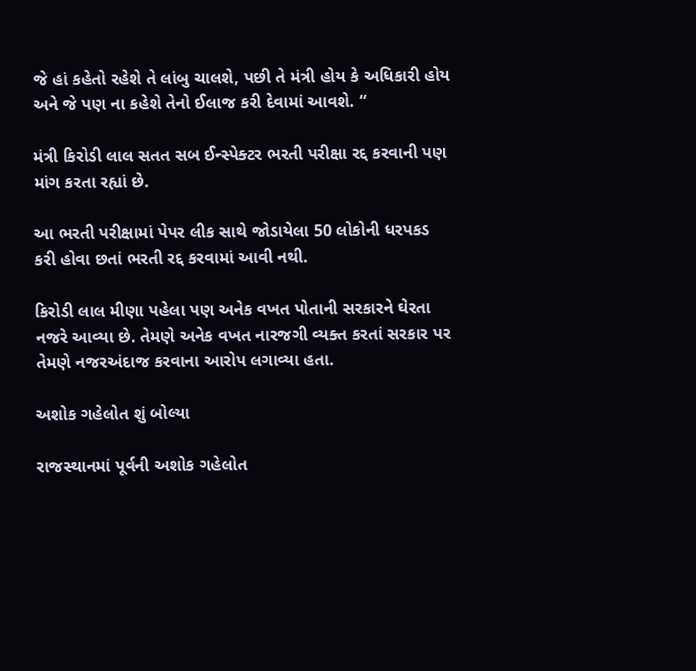જે હાં કહેતો રહેશે તે લાંબુ ચાલશે, પછી તે મંત્રી હોય કે અધિકારી હોય અને જે પણ ના કહેશે તેનો ઈલાજ કરી દેવામાં આવશે. “

મંત્રી કિરોડી લાલ સતત સબ ઈન્સ્પેક્ટર ભરતી પરીક્ષા રદ્દ કરવાની પણ માંગ કરતા રહ્યાં છે.

આ ભરતી પરીક્ષામાં પેપર લીક સાથે જોડાયેલા 50 લોકોની ધરપકડ કરી હોવા છતાં ભરતી રદ્દ કરવામાં આવી નથી.

કિરોડી લાલ મીણા પહેલા પણ અનેક વખત પોતાની સરકારને ઘેરતા નજરે આવ્યા છે. તેમણે અનેક વખત નારજગી વ્યક્ત કરતાં સરકાર પર તેમણે નજરઅંદાજ કરવાના આરોપ લગાવ્યા હતા.

અશોક ગહેલોત શું બોલ્યા

રાજસ્થાનમાં પૂર્વની અશોક ગહેલોત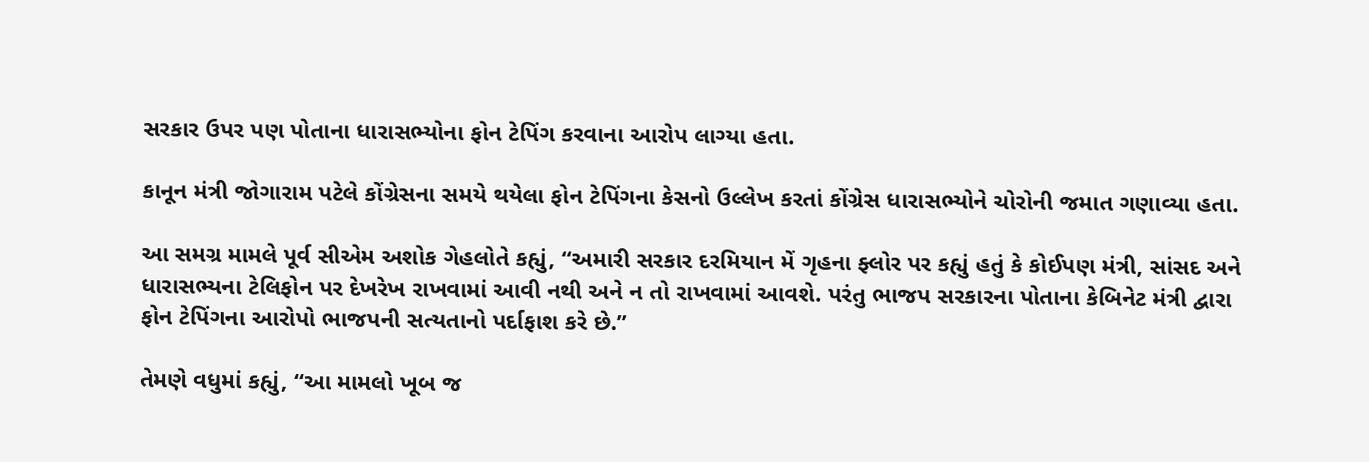સરકાર ઉપર પણ પોતાના ધારાસભ્યોના ફોન ટેપિંગ કરવાના આરોપ લાગ્યા હતા.

કાનૂન મંત્રી જોગારામ પટેલે કોંગ્રેસના સમયે થયેલા ફોન ટેપિંગના કેસનો ઉલ્લેખ કરતાં કોંગ્રેસ ધારાસભ્યોને ચોરોની જમાત ગણાવ્યા હતા.

આ સમગ્ર મામલે પૂર્વ સીએમ અશોક ગેહલોતે કહ્યું, “અમારી સરકાર દરમિયાન મેં ગૃહના ફ્લોર પર કહ્યું હતું કે કોઈપણ મંત્રી, સાંસદ અને ધારાસભ્યના ટેલિફોન પર દેખરેખ રાખવામાં આવી નથી અને ન તો રાખવામાં આવશે. પરંતુ ભાજપ સરકારના પોતાના કેબિનેટ મંત્રી દ્વારા ફોન ટેપિંગના આરોપો ભાજપની સત્યતાનો પર્દાફાશ કરે છે.”

તેમણે વધુમાં કહ્યું, “આ મામલો ખૂબ જ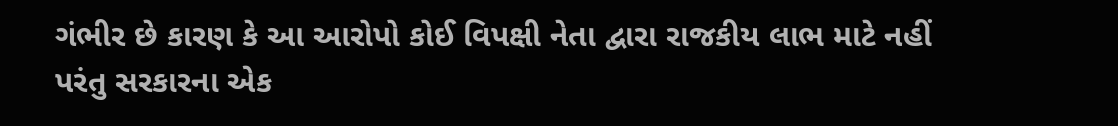ગંભીર છે કારણ કે આ આરોપો કોઈ વિપક્ષી નેતા દ્વારા રાજકીય લાભ માટે નહીં પરંતુ સરકારના એક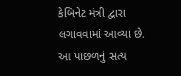કેબિનેટ મંત્રી દ્વારા લગાવવામાં આવ્યા છે. આ પાછળનું સત્ય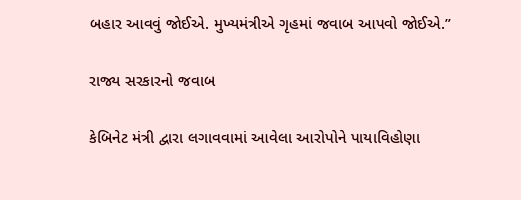બહાર આવવું જોઈએ. મુખ્યમંત્રીએ ગૃહમાં જવાબ આપવો જોઈએ.”

રાજ્ય સરકારનો જવાબ

કેબિનેટ મંત્રી દ્વારા લગાવવામાં આવેલા આરોપોને પાયાવિહોણા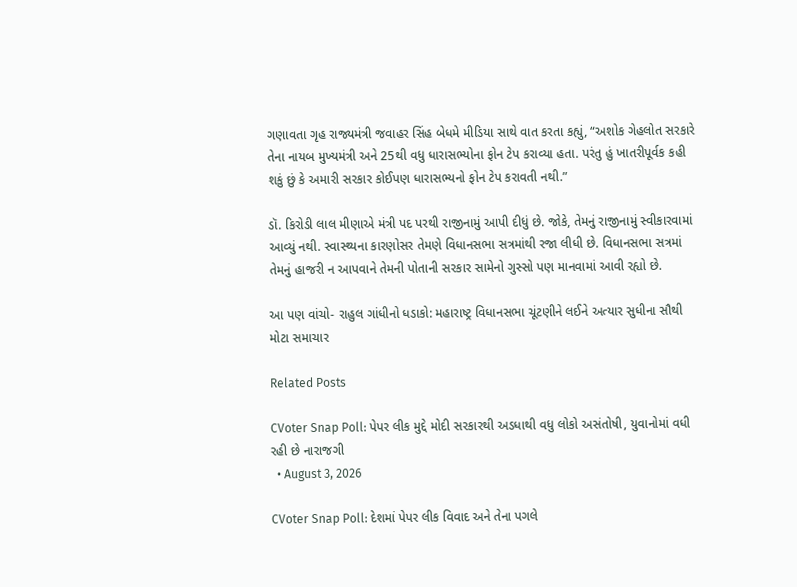ગણાવતા ગૃહ રાજ્યમંત્રી જવાહર સિંહ બેધમે મીડિયા સાથે વાત કરતા કહ્યું, “અશોક ગેહલોત સરકારે તેના નાયબ મુખ્યમંત્રી અને 25થી વધુ ધારાસભ્યોના ફોન ટેપ કરાવ્યા હતા. પરંતુ હું ખાતરીપૂર્વક કહી શકું છું કે અમારી સરકાર કોઈપણ ધારાસભ્યનો ફોન ટેપ કરાવતી નથી.”

ડૉ. કિરોડી લાલ મીણાએ મંત્રી પદ પરથી રાજીનામું આપી દીધું છે. જોકે, તેમનું રાજીનામું સ્વીકારવામાં આવ્યું નથી. સ્વાસ્થ્યના કારણોસર તેમણે વિધાનસભા સત્રમાંથી રજા લીધી છે. વિધાનસભા સત્રમાં તેમનું હાજરી ન આપવાને તેમની પોતાની સરકાર સામેનો ગુસ્સો પણ માનવામાં આવી રહ્યો છે.

આ પણ વાંચો- રાહુલ ગાંધીનો ધડાકો: મહારાષ્ટ્ર વિધાનસભા ચૂંટણીને લઈને અત્યાર સુધીના સૌથી મોટા સમાચાર

Related Posts

CVoter Snap Poll: પેપર લીક મુદ્દે મોદી સરકારથી અડધાથી વધુ લોકો અસંતોષી, યુવાનોમાં વધી રહી છે નારાજગી
  • August 3, 2026

CVoter Snap Poll: દેશમાં પેપર લીક વિવાદ અને તેના પગલે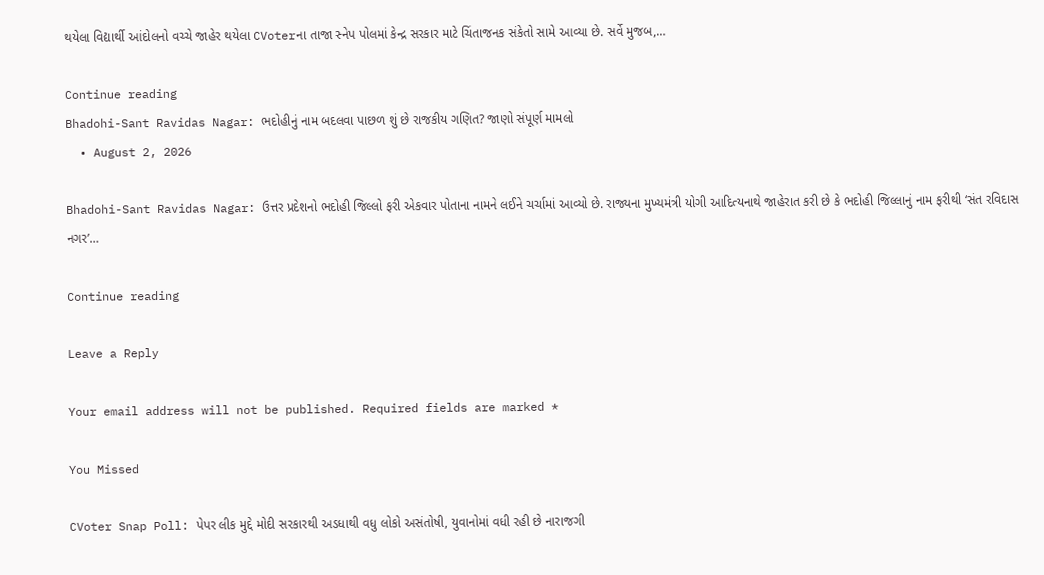થયેલા વિદ્યાર્થી આંદોલનો વચ્ચે જાહેર થયેલા CVoterના તાજા સ્નેપ પોલમાં કેન્દ્ર સરકાર માટે ચિંતાજનક સંકેતો સામે આવ્યા છે. સર્વે મુજબ,…

Continue reading
Bhadohi-Sant Ravidas Nagar: ભદોહીનું નામ બદલવા પાછળ શું છે રાજકીય ગણિત? જાણો સંપૂર્ણ મામલો
  • August 2, 2026

Bhadohi-Sant Ravidas Nagar: ઉત્તર પ્રદેશનો ભદોહી જિલ્લો ફરી એકવાર પોતાના નામને લઈને ચર્ચામાં આવ્યો છે. રાજ્યના મુખ્યમંત્રી યોગી આદિત્યનાથે જાહેરાત કરી છે કે ભદોહી જિલ્લાનું નામ ફરીથી ‘સંત રવિદાસ નગર’…

Continue reading

Leave a Reply

Your email address will not be published. Required fields are marked *

You Missed

CVoter Snap Poll: પેપર લીક મુદ્દે મોદી સરકારથી અડધાથી વધુ લોકો અસંતોષી, યુવાનોમાં વધી રહી છે નારાજગી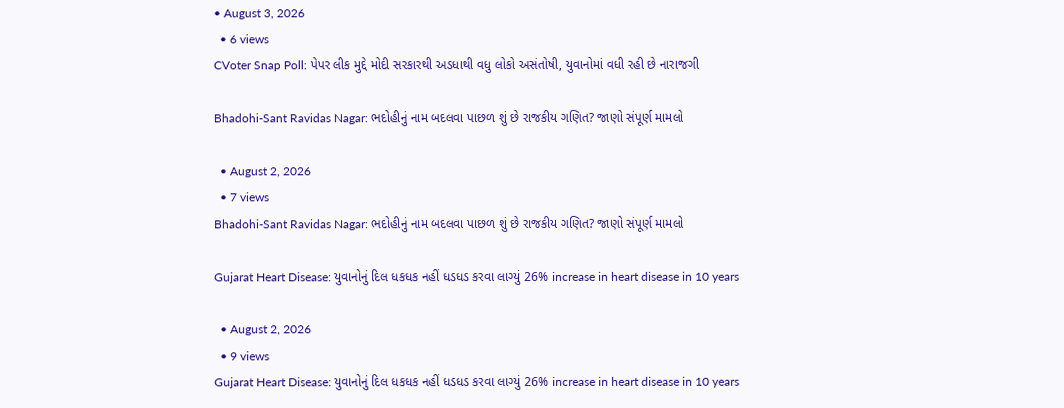• August 3, 2026
  • 6 views
CVoter Snap Poll: પેપર લીક મુદ્દે મોદી સરકારથી અડધાથી વધુ લોકો અસંતોષી, યુવાનોમાં વધી રહી છે નારાજગી

Bhadohi-Sant Ravidas Nagar: ભદોહીનું નામ બદલવા પાછળ શું છે રાજકીય ગણિત? જાણો સંપૂર્ણ મામલો

  • August 2, 2026
  • 7 views
Bhadohi-Sant Ravidas Nagar: ભદોહીનું નામ બદલવા પાછળ શું છે રાજકીય ગણિત? જાણો સંપૂર્ણ મામલો

Gujarat Heart Disease: યુવાનોનું દિલ ધકધક નહીં ધડધડ કરવા લાગ્યું 26% increase in heart disease in 10 years

  • August 2, 2026
  • 9 views
Gujarat Heart Disease: યુવાનોનું દિલ ધકધક નહીં ધડધડ કરવા લાગ્યું 26% increase in heart disease in 10 years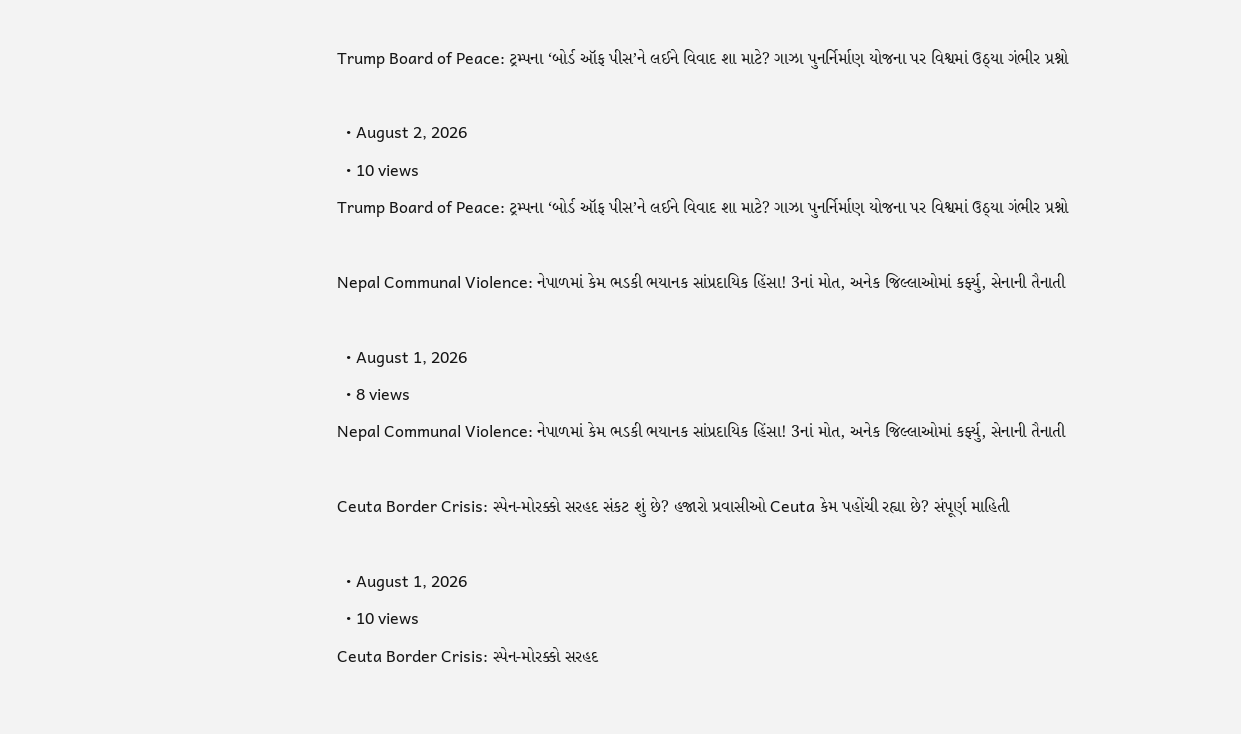Trump Board of Peace: ટ્રમ્પના ‘બોર્ડ ઑફ પીસ’ને લઈને વિવાદ શા માટે? ગાઝા પુનર્નિર્માણ યોજના પર વિશ્વમાં ઉઠ્યા ગંભીર પ્રશ્નો

  • August 2, 2026
  • 10 views
Trump Board of Peace: ટ્રમ્પના ‘બોર્ડ ઑફ પીસ’ને લઈને વિવાદ શા માટે? ગાઝા પુનર્નિર્માણ યોજના પર વિશ્વમાં ઉઠ્યા ગંભીર પ્રશ્નો

Nepal Communal Violence: નેપાળમાં કેમ ભડકી ભયાનક સાંપ્રદાયિક હિંસા! 3નાં મોત, અનેક જિલ્લાઓમાં કર્ફ્યુ, સેનાની તૈનાતી

  • August 1, 2026
  • 8 views
Nepal Communal Violence: નેપાળમાં કેમ ભડકી ભયાનક સાંપ્રદાયિક હિંસા! 3નાં મોત, અનેક જિલ્લાઓમાં કર્ફ્યુ, સેનાની તૈનાતી

Ceuta Border Crisis: સ્પેન-મોરક્કો સરહદ સંકટ શું છે? હજારો પ્રવાસીઓ Ceuta કેમ પહોંચી રહ્યા છે? સંપૂર્ણ માહિતી

  • August 1, 2026
  • 10 views
Ceuta Border Crisis: સ્પેન-મોરક્કો સરહદ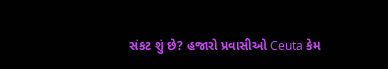સંકટ શું છે? હજારો પ્રવાસીઓ Ceuta કેમ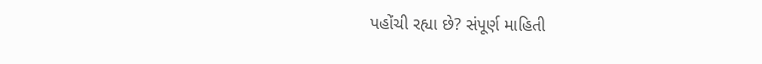પહોંચી રહ્યા છે? સંપૂર્ણ માહિતી